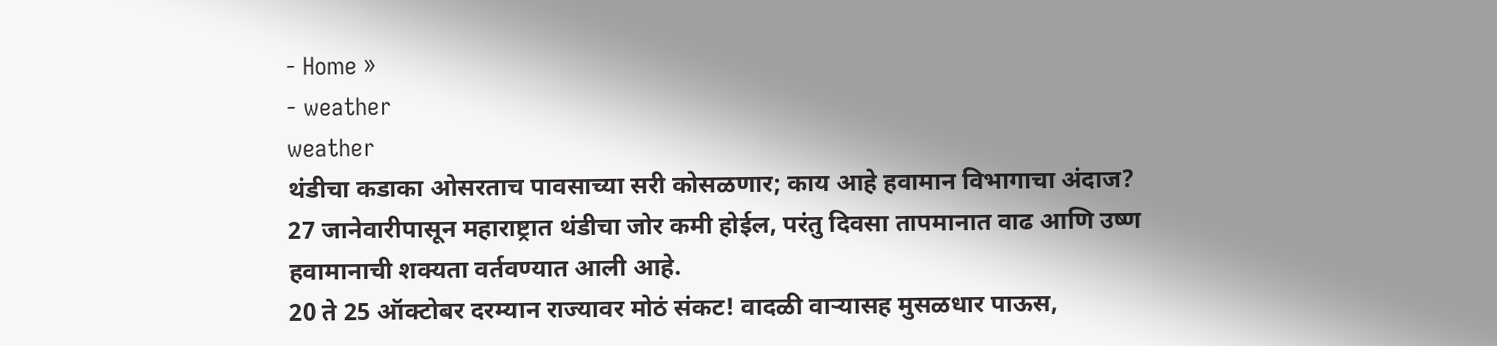- Home »
- weather
weather
थंडीचा कडाका ओसरताच पावसाच्या सरी कोसळणार; काय आहे हवामान विभागाचा अंदाज?
27 जानेवारीपासून महाराष्ट्रात थंडीचा जोर कमी होईल, परंतु दिवसा तापमानात वाढ आणि उष्ण हवामानाची शक्यता वर्तवण्यात आली आहे.
20 ते 25 ऑक्टोबर दरम्यान राज्यावर मोठं संकट! वादळी वाऱ्यासह मुसळधार पाऊस,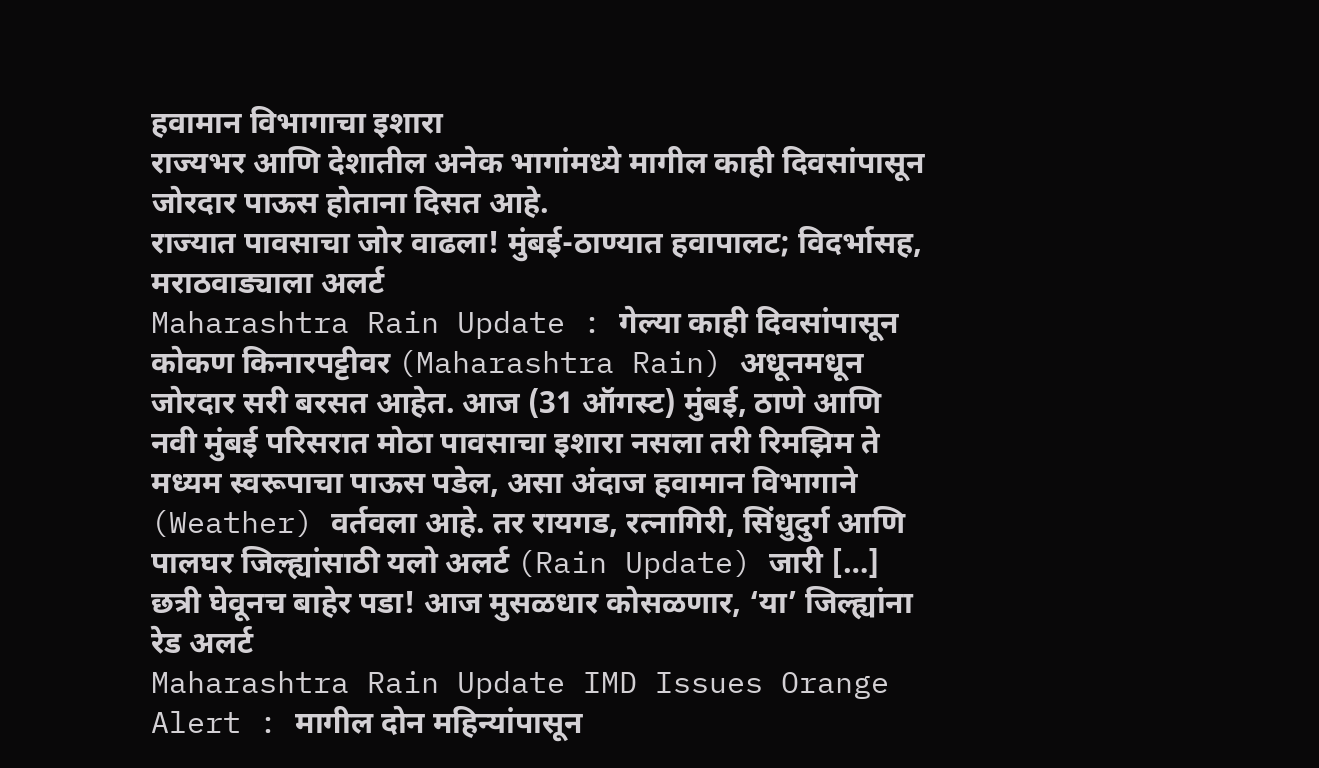हवामान विभागाचा इशारा
राज्यभर आणि देशातील अनेक भागांमध्ये मागील काही दिवसांपासून जोरदार पाऊस होताना दिसत आहे.
राज्यात पावसाचा जोर वाढला! मुंबई-ठाण्यात हवापालट; विदर्भासह, मराठवाड्याला अलर्ट
Maharashtra Rain Update : गेल्या काही दिवसांपासून कोकण किनारपट्टीवर (Maharashtra Rain) अधूनमधून जोरदार सरी बरसत आहेत. आज (31 ऑगस्ट) मुंबई, ठाणे आणि नवी मुंबई परिसरात मोठा पावसाचा इशारा नसला तरी रिमझिम ते मध्यम स्वरूपाचा पाऊस पडेल, असा अंदाज हवामान विभागाने (Weather) वर्तवला आहे. तर रायगड, रत्नागिरी, सिंधुदुर्ग आणि पालघर जिल्ह्यांसाठी यलो अलर्ट (Rain Update) जारी […]
छत्री घेवूनच बाहेर पडा! आज मुसळधार कोसळणार, ‘या’ जिल्ह्यांना रेड अलर्ट
Maharashtra Rain Update IMD Issues Orange Alert : मागील दोन महिन्यांपासून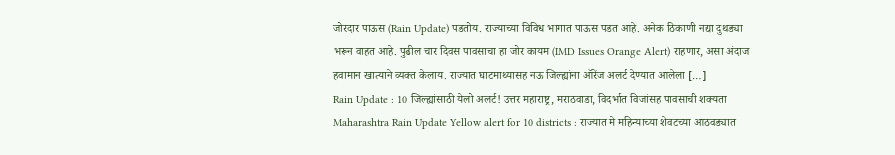जोरदार पाऊस (Rain Update) पडतोय. राज्याच्या विविध भागात पाऊस पडत आहे. अनेक ठिकाणी नद्या दुथड्या भरून वाहत आहे. पुढील चार दिवस पावसाचा हा जोर कायम (IMD Issues Orange Alert) राहणार, असा अंदाज हवामान खात्याने व्यक्त केलाय. राज्यात घाटमाथ्यासह नऊ जिल्ह्यांना ऑरेंज अलर्ट देण्यात आलेला […]
Rain Update : 10 जिल्ह्यांसाठी येलो अलर्ट! उत्तर महाराष्ट्र, मराठवाडा, विदर्भात विजांसह पावसाची शक्यता
Maharashtra Rain Update Yellow alert for 10 districts : राज्यात मे महिन्याच्या शेवटच्या आठवड्यात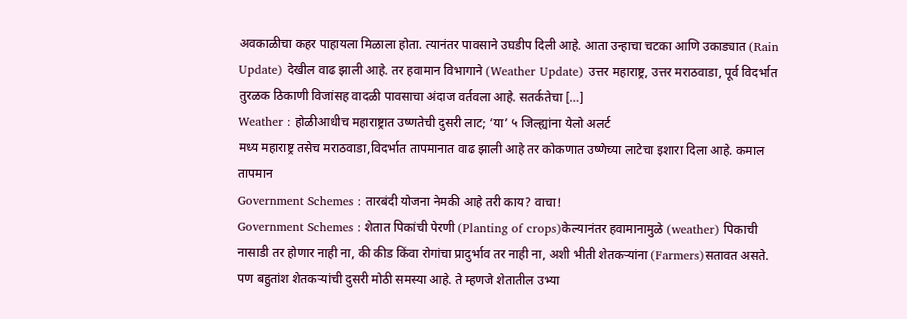अवकाळीचा कहर पाहायला मिळाला होता. त्यानंतर पावसाने उघडीप दिली आहे. आता उन्हाचा चटका आणि उकाड्यात (Rain Update) देखील वाढ झाली आहे. तर हवामान विभागाने (Weather Update) उत्तर महाराष्ट्र, उत्तर मराठवाडा, पूर्व विदर्भात तुरळक ठिकाणी विजांसह वादळी पावसाचा अंदाज वर्तवला आहे. सतर्कतेचा […]
Weather : होळीआधीच महाराष्ट्रात उष्णतेची दुसरी लाट; ‘या’ ५ जिल्ह्यांना येलो अलर्ट
मध्य महाराष्ट्र तसेच मराठवाडा,विदर्भात तापमानात वाढ झाली आहे तर कोकणात उष्णेच्या लाटेचा इशारा दिला आहे. कमाल तापमान
Government Schemes : तारबंदी योजना नेमकी आहे तरी काय? वाचा!
Government Schemes : शेतात पिकांची पेरणी (Planting of crops)केल्यानंतर हवामानामुळे (weather) पिकाची नासाडी तर होणार नाही ना, की कीड किंवा रोगांचा प्रादुर्भाव तर नाही ना, अशी भीती शेतकऱ्यांना (Farmers)सतावत असते. पण बहुतांश शेतकऱ्यांची दुसरी मोठी समस्या आहे. ते म्हणजे शेतातील उभ्या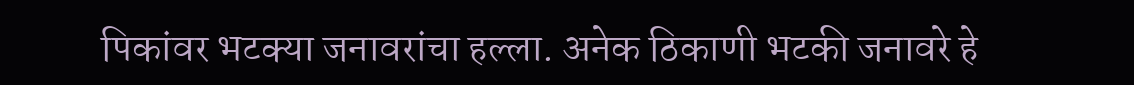पिकांवर भटक्या जनावरांचा हल्ला. अनेक ठिकाणी भटकी जनावरे हे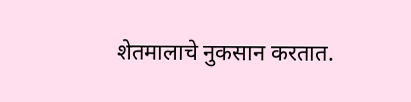शेतमालाचे नुकसान करतात.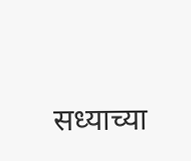सध्याच्या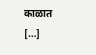काळात […]